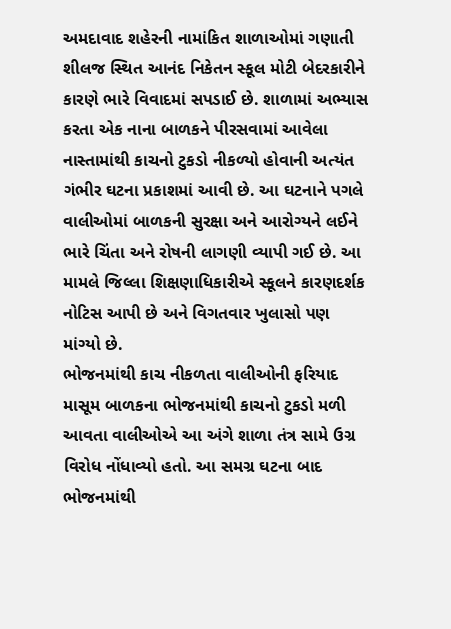અમદાવાદ શહેરની નામાંકિત શાળાઓમાં ગણાતી શીલજ સ્થિત આનંદ નિકેતન સ્કૂલ મોટી બેદરકારીને કારણે ભારે વિવાદમાં સપડાઈ છે. શાળામાં અભ્યાસ કરતા એક નાના બાળકને પીરસવામાં આવેલા નાસ્તામાંથી કાચનો ટુકડો નીકળ્યો હોવાની અત્યંત ગંભીર ઘટના પ્રકાશમાં આવી છે. આ ઘટનાને પગલે વાલીઓમાં બાળકની સુરક્ષા અને આરોગ્યને લઈને ભારે ચિંતા અને રોષની લાગણી વ્યાપી ગઈ છે. આ મામલે જિલ્લા શિક્ષણાધિકારીએ સ્કૂલને કારણદર્શક નોટિસ આપી છે અને વિગતવાર ખુલાસો પણ માંગ્યો છે.
ભોજનમાંથી કાચ નીકળતા વાલીઓની ફરિયાદ
માસૂમ બાળકના ભોજનમાંથી કાચનો ટુકડો મળી આવતા વાલીઓએ આ અંગે શાળા તંત્ર સામે ઉગ્ર વિરોધ નોંધાવ્યો હતો. આ સમગ્ર ઘટના બાદ ભોજનમાંથી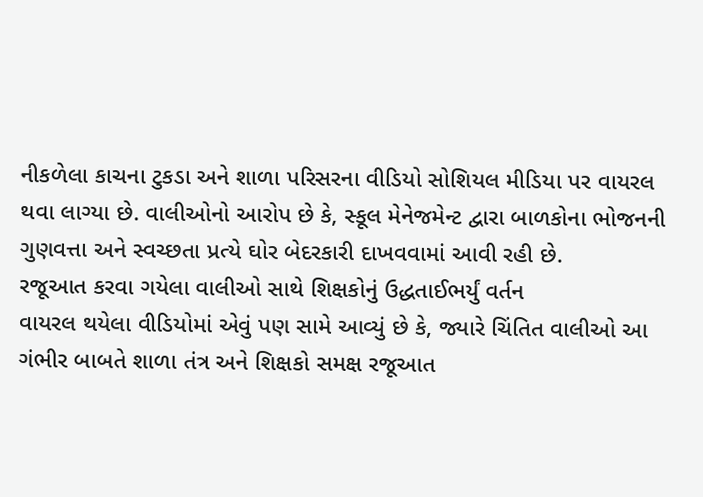નીકળેલા કાચના ટુકડા અને શાળા પરિસરના વીડિયો સોશિયલ મીડિયા પર વાયરલ થવા લાગ્યા છે. વાલીઓનો આરોપ છે કે, સ્કૂલ મેનેજમેન્ટ દ્વારા બાળકોના ભોજનની ગુણવત્તા અને સ્વચ્છતા પ્રત્યે ઘોર બેદરકારી દાખવવામાં આવી રહી છે.
રજૂઆત કરવા ગયેલા વાલીઓ સાથે શિક્ષકોનું ઉદ્ધતાઈભર્યું વર્તન
વાયરલ થયેલા વીડિયોમાં એવું પણ સામે આવ્યું છે કે, જ્યારે ચિંતિત વાલીઓ આ ગંભીર બાબતે શાળા તંત્ર અને શિક્ષકો સમક્ષ રજૂઆત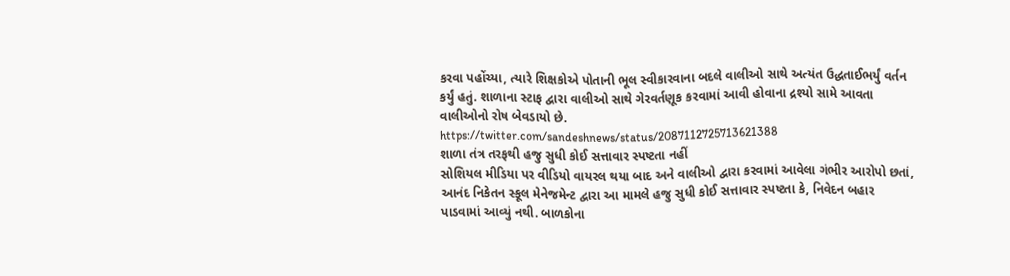કરવા પહોંચ્યા, ત્યારે શિક્ષકોએ પોતાની ભૂલ સ્વીકારવાના બદલે વાલીઓ સાથે અત્યંત ઉદ્ધતાઈભર્યું વર્તન કર્યું હતું. શાળાના સ્ટાફ દ્વારા વાલીઓ સાથે ગેરવર્તણૂક કરવામાં આવી હોવાના દ્રશ્યો સામે આવતા વાલીઓનો રોષ બેવડાયો છે.
https://twitter.com/sandeshnews/status/2087112725713621388
શાળા તંત્ર તરફથી હજુ સુધી કોઈ સત્તાવાર સ્પષ્ટતા નહીં
સોશિયલ મીડિયા પર વીડિયો વાયરલ થયા બાદ અને વાલીઓ દ્વારા કરવામાં આવેલા ગંભીર આરોપો છતાં, આનંદ નિકેતન સ્કૂલ મેનેજમેન્ટ દ્વારા આ મામલે હજુ સુધી કોઈ સત્તાવાર સ્પષ્ટતા કે, નિવેદન બહાર પાડવામાં આવ્યું નથી. બાળકોના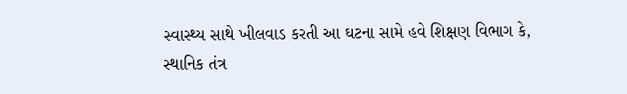સ્વાસ્થ્ય સાથે ખીલવાડ કરતી આ ઘટના સામે હવે શિક્ષણ વિભાગ કે, સ્થાનિક તંત્ર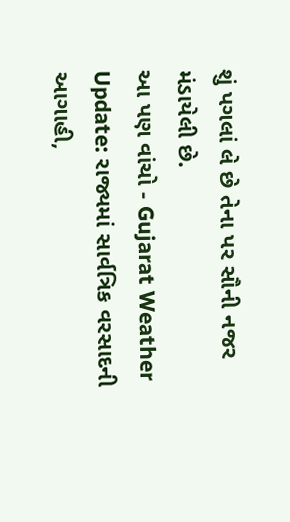શું પગલાં લે છે તેના પર સૌની નજર મંડાયેલી છે.
આ પણ વાંચો - Gujarat Weather Update: રાજ્યમાં સાર્વત્રિક વરસાદની આગાહી,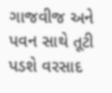ગાજવીજ અને પવન સાથે તૂટી પડશે વરસાદ